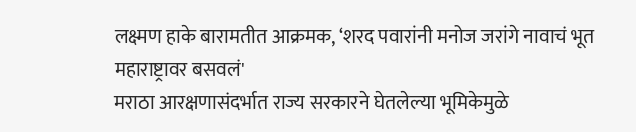लक्ष्मण हाके बारामतीत आक्रमक, ‘शरद पवारांनी मनोज जरांगे नावाचं भूत महाराष्ट्रावर बसवलं'
मराठा आरक्षणासंदर्भात राज्य सरकारने घेतलेल्या भूमिकेमुळे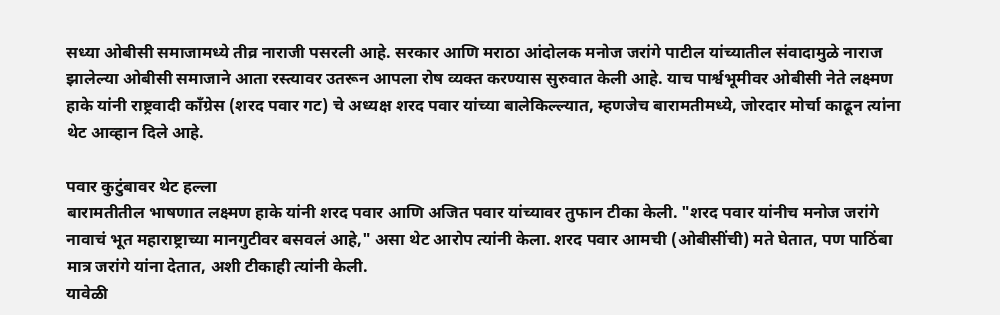सध्या ओबीसी समाजामध्ये तीव्र नाराजी पसरली आहे. सरकार आणि मराठा आंदोलक मनोज जरांगे पाटील यांच्यातील संवादामुळे नाराज झालेल्या ओबीसी समाजाने आता रस्त्यावर उतरून आपला रोष व्यक्त करण्यास सुरुवात केली आहे. याच पार्श्वभूमीवर ओबीसी नेते लक्ष्मण हाके यांनी राष्ट्रवादी काँग्रेस (शरद पवार गट) चे अध्यक्ष शरद पवार यांच्या बालेकिल्ल्यात, म्हणजेच बारामतीमध्ये, जोरदार मोर्चा काढून त्यांना थेट आव्हान दिले आहे.

पवार कुटुंबावर थेट हल्ला
बारामतीतील भाषणात लक्ष्मण हाके यांनी शरद पवार आणि अजित पवार यांच्यावर तुफान टीका केली. "शरद पवार यांनीच मनोज जरांगे नावाचं भूत महाराष्ट्राच्या मानगुटीवर बसवलं आहे," असा थेट आरोप त्यांनी केला. शरद पवार आमची (ओबीसींची) मते घेतात, पण पाठिंबा मात्र जरांगे यांना देतात, अशी टीकाही त्यांनी केली.
यावेळी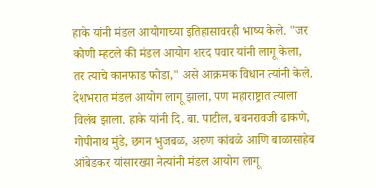हाके यांनी मंडल आयोगाच्या इतिहासावरही भाष्य केले. "जर कोणी म्हटले की मंडल आयोग शरद पवार यांनी लागू केला, तर त्याचे कानफाड फोडा," असे आक्रमक विधान त्यांनी केले. देशभरात मंडल आयोग लागू झाला, पण महाराष्ट्रात त्याला विलंब झाला. हाके यांनी दि. बा. पाटील, बबनरावजी ढाकणे, गोपीनाथ मुंडे, छगन भुजबळ, अरुण कांबळे आणि बाळासाहेब आंबेडकर यांसारख्या नेत्यांनी मंडल आयोग लागू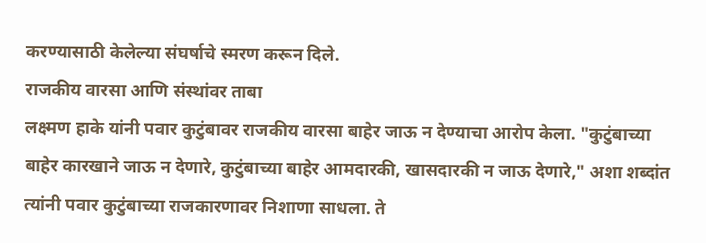करण्यासाठी केलेल्या संघर्षाचे स्मरण करून दिले.
राजकीय वारसा आणि संस्थांवर ताबा
लक्ष्मण हाके यांनी पवार कुटुंबावर राजकीय वारसा बाहेर जाऊ न देण्याचा आरोप केला. "कुटुंबाच्या बाहेर कारखाने जाऊ न देणारे, कुटुंबाच्या बाहेर आमदारकी, खासदारकी न जाऊ देणारे," अशा शब्दांत त्यांनी पवार कुटुंबाच्या राजकारणावर निशाणा साधला. ते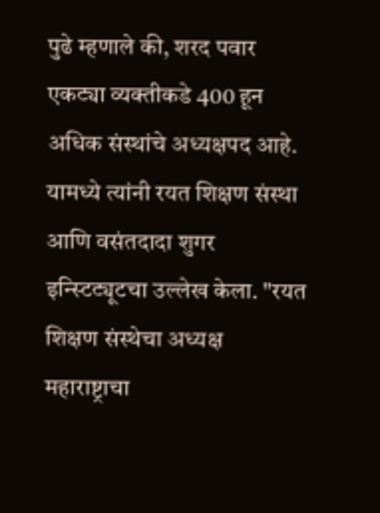पुढे म्हणाले की, शरद पवार एकट्या व्यक्तीकडे 400 हून अधिक संस्थांचे अध्यक्षपद आहे.
यामध्ये त्यांनी रयत शिक्षण संस्था आणि वसंतदादा शुगर इन्स्टिट्यूटचा उल्लेख केला. "रयत शिक्षण संस्थेचा अध्यक्ष महाराष्ट्राचा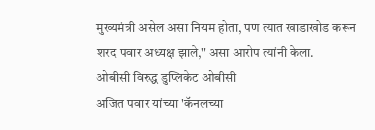मुख्यमंत्री असेल असा नियम होता, पण त्यात खाडाखोड करून शरद पवार अध्यक्ष झाले," असा आरोप त्यांनी केला.
ओबीसी विरुद्ध डुप्लिकेट ओबीसी
अजित पवार यांच्या 'कॅनलच्या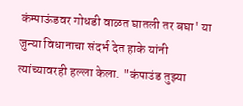कंम्पाऊंडवर गोधडी वाळत घातली तर बघा' या जुन्या विधानाचा संदर्भ देत हाके यांनी त्यांच्यावरही हल्ला केला. "कंपाउंड तुझ्या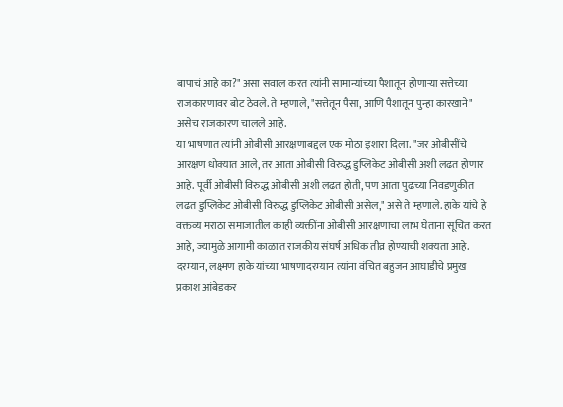बापाचं आहे का?" असा सवाल करत त्यांनी सामान्यांच्या पैशातून होणाऱ्या सत्तेच्या राजकारणावर बोट ठेवले. ते म्हणाले, "सत्तेतून पैसा, आणि पैशातून पुन्हा कारखाने" असेच राजकारण चालले आहे.
या भाषणात त्यांनी ओबीसी आरक्षणाबद्दल एक मोठा इशारा दिला. "जर ओबीसींचे आरक्षण धोक्यात आले, तर आता ओबीसी विरुद्ध डुप्लिकेट ओबीसी अशी लढत होणार आहे. पूर्वी ओबीसी विरुद्ध ओबीसी अशी लढत होती, पण आता पुढच्या निवडणुकीत लढत डुप्लिकेट ओबीसी विरुद्ध डुप्लिकेट ओबीसी असेल," असे ते म्हणाले. हाके यांचे हे वक्तव्य मराठा समाजातील काही व्यक्तींना ओबीसी आरक्षणाचा लाभ घेताना सूचित करत आहे, ज्यामुळे आगामी काळात राजकीय संघर्ष अधिक तीव्र होण्याची शक्यता आहे.
दरम्यान, लक्ष्मण हाके यांच्या भाषणादरम्यान त्यांना वंचित बहुजन आघाडीचे प्रमुख प्रकाश आंबेडकर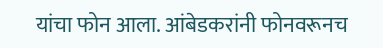यांचा फोन आला. आंबेडकरांनी फोनवरूनच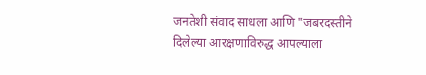जनतेशी संवाद साधला आणि "जबरदस्तीने दिलेल्या आरक्षणाविरुद्ध आपल्याला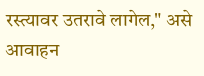रस्त्यावर उतरावे लागेल," असे आवाहन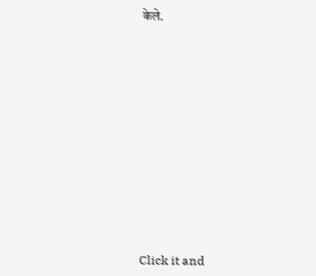केले.












Click it and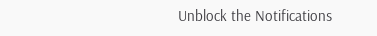Unblock the Notifications